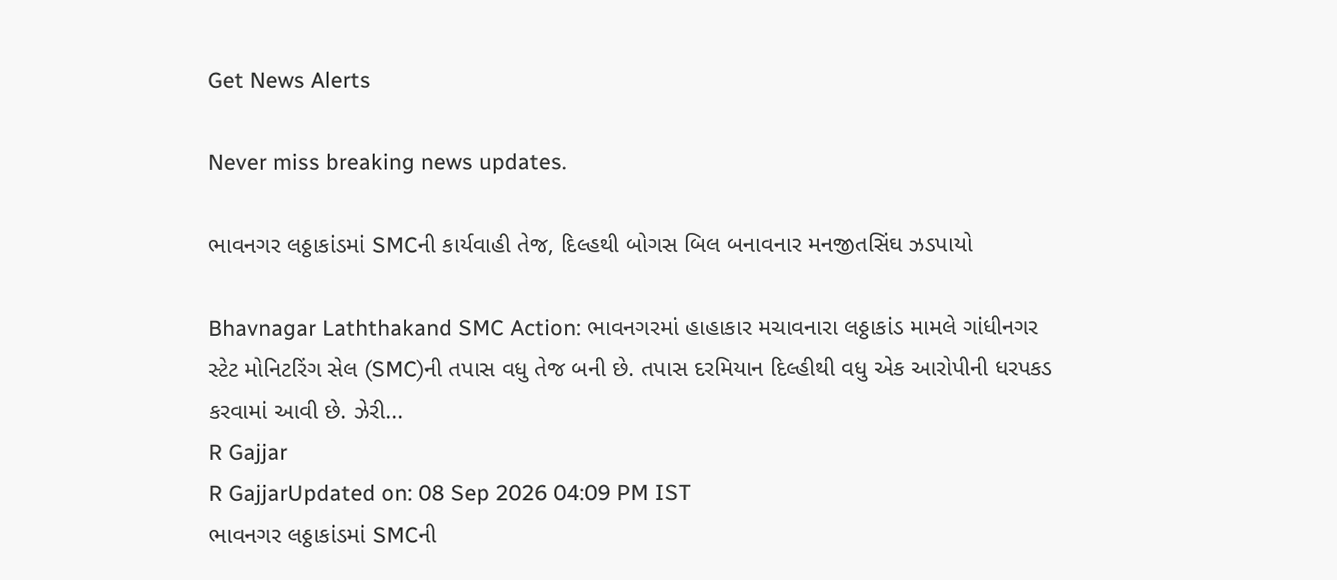Get News Alerts

Never miss breaking news updates.

ભાવનગર લઠ્ઠાકાંડમાં SMCની કાર્યવાહી તેજ, દિલ્હથી બોગસ બિલ બનાવનાર મનજીતસિંઘ ઝડપાયો

Bhavnagar Laththakand SMC Action: ભાવનગરમાં હાહાકાર મચાવનારા લઠ્ઠાકાંડ મામલે ગાંધીનગર સ્ટેટ મોનિટરિંગ સેલ (SMC)ની તપાસ વધુ તેજ બની છે. તપાસ દરમિયાન દિલ્હીથી વધુ એક આરોપીની ધરપકડ કરવામાં આવી છે. ઝેરી...
R Gajjar
R GajjarUpdated on: 08 Sep 2026 04:09 PM IST
ભાવનગર લઠ્ઠાકાંડમાં SMCની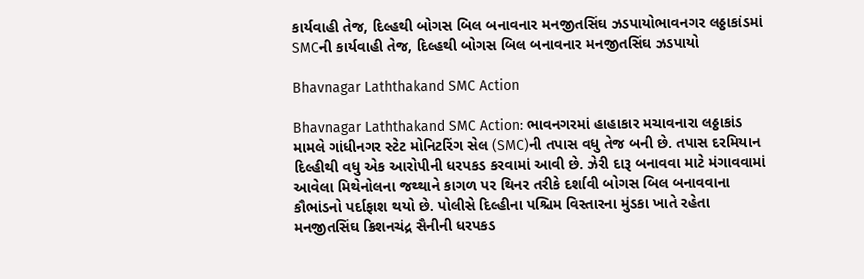કાર્યવાહી તેજ, દિલ્હથી બોગસ બિલ બનાવનાર મનજીતસિંઘ ઝડપાયોભાવનગર લઠ્ઠાકાંડમાં SMCની કાર્યવાહી તેજ, દિલ્હથી બોગસ બિલ બનાવનાર મનજીતસિંઘ ઝડપાયો

Bhavnagar Laththakand SMC Action

Bhavnagar Laththakand SMC Action: ભાવનગરમાં હાહાકાર મચાવનારા લઠ્ઠાકાંડ મામલે ગાંધીનગર સ્ટેટ મોનિટરિંગ સેલ (SMC)ની તપાસ વધુ તેજ બની છે. તપાસ દરમિયાન દિલ્હીથી વધુ એક આરોપીની ધરપકડ કરવામાં આવી છે. ઝેરી દારૂ બનાવવા માટે મંગાવવામાં આવેલા મિથેનોલના જથ્થાને કાગળ પર થિનર તરીકે દર્શાવી બોગસ બિલ બનાવવાના કૌભાંડનો પર્દાફાશ થયો છે. પોલીસે દિલ્હીના પશ્ચિમ વિસ્તારના મુંડકા ખાતે રહેતા મનજીતસિંઘ ક્રિશનચંદ્ર સૈનીની ધરપકડ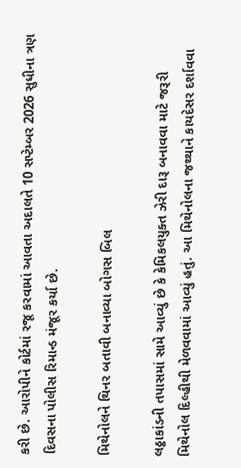કરી છે. આરોપીને કોર્ટમાં રજૂ કરવામાં આવતા અદાલતે 10 સપ્ટેમ્બર 2026 સુધીના ત્રણ દિવસના પોલીસ રિમાન્ડ મંજૂર કર્યા છે.

મિથેનોલને થિનર બતાવી બનાવ્યા બોગસ બિલ

લઠ્ઠાકાંડની તપાસમાં સામે આવ્યું છે કે કેમિકલયુક્ત ઝેરી દારૂ બનાવવા માટે જરૂરી મિથેનોલ દિલ્હીથી મેળવવામાં આવ્યું હતું. આ મિથેનોલના જથ્થાને કાયદેસર દર્શાવવા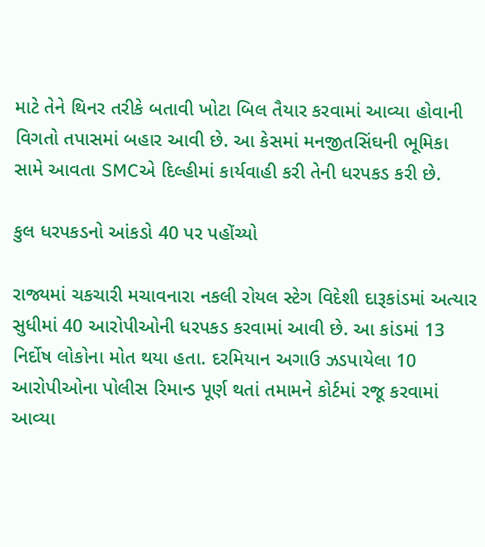માટે તેને થિનર તરીકે બતાવી ખોટા બિલ તૈયાર કરવામાં આવ્યા હોવાની વિગતો તપાસમાં બહાર આવી છે. આ કેસમાં મનજીતસિંઘની ભૂમિકા સામે આવતા SMCએ દિલ્હીમાં કાર્યવાહી કરી તેની ધરપકડ કરી છે.

કુલ ધરપકડનો આંકડો 40 પર પહોંચ્યો

રાજ્યમાં ચકચારી મચાવનારા નકલી રોયલ સ્ટેગ વિદેશી દારૂકાંડમાં અત્યાર સુધીમાં 40 આરોપીઓની ધરપકડ કરવામાં આવી છે. આ કાંડમાં 13 નિર્દોષ લોકોના મોત થયા હતા. દરમિયાન અગાઉ ઝડપાયેલા 10 આરોપીઓના પોલીસ રિમાન્ડ પૂર્ણ થતાં તમામને કોર્ટમાં રજૂ કરવામાં આવ્યા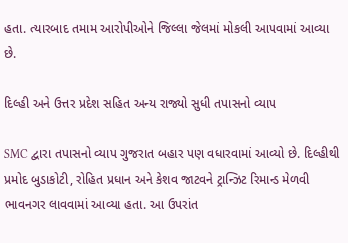હતા. ત્યારબાદ તમામ આરોપીઓને જિલ્લા જેલમાં મોકલી આપવામાં આવ્યા છે.

દિલ્હી અને ઉત્તર પ્રદેશ સહિત અન્ય રાજ્યો સુધી તપાસનો વ્યાપ

SMC દ્વારા તપાસનો વ્યાપ ગુજરાત બહાર પણ વધારવામાં આવ્યો છે. દિલ્હીથી પ્રમોદ બુડાકોટી, રોહિત પ્રધાન અને કેશવ જાટવને ટ્રાન્ઝિટ રિમાન્ડ મેળવી ભાવનગર લાવવામાં આવ્યા હતા. આ ઉપરાંત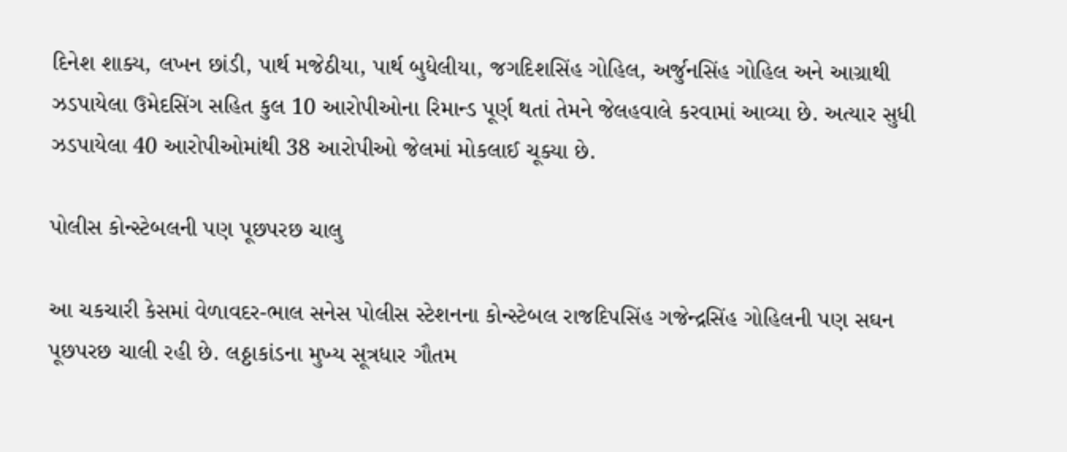દિનેશ શાક્ય, લખન છાંડી, પાર્થ મજેઠીયા, પાર્થ બુધેલીયા, જગદિશસિંહ ગોહિલ, અર્જુનસિંહ ગોહિલ અને આગ્રાથી ઝડપાયેલા ઉમેદસિંગ સહિત કુલ 10 આરોપીઓના રિમાન્ડ પૂર્ણ થતાં તેમને જેલહવાલે કરવામાં આવ્યા છે. અત્યાર સુધી ઝડપાયેલા 40 આરોપીઓમાંથી 38 આરોપીઓ જેલમાં મોકલાઈ ચૂક્યા છે.

પોલીસ કોન્સ્ટેબલની પણ પૂછપરછ ચાલુ

આ ચકચારી કેસમાં વેળાવદર-ભાલ સનેસ પોલીસ સ્ટેશનના કોન્સ્ટેબલ રાજદિપસિંહ ગજેન્દ્રસિંહ ગોહિલની પણ સઘન પૂછપરછ ચાલી રહી છે. લઠ્ઠાકાંડના મુખ્ય સૂત્રધાર ગૌતમ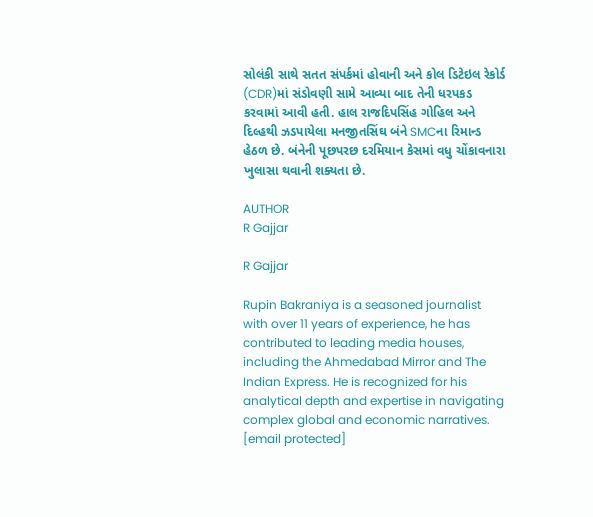સોલંકી સાથે સતત સંપર્કમાં હોવાની અને કોલ ડિટેઇલ રેકોર્ડ (CDR)માં સંડોવણી સામે આવ્યા બાદ તેની ધરપકડ કરવામાં આવી હતી. હાલ રાજદિપસિંહ ગોહિલ અને દિલ્હથી ઝડપાયેલા મનજીતસિંઘ બંને SMCના રિમાન્ડ હેઠળ છે. બંનેની પૂછપરછ દરમિયાન કેસમાં વધુ ચોંકાવનારા ખુલાસા થવાની શક્યતા છે.

AUTHOR
R Gajjar

R Gajjar

Rupin Bakraniya is a seasoned journalist with over 11 years of experience, he has contributed to leading media houses, including the Ahmedabad Mirror and The Indian Express. He is recognized for his analytical depth and expertise in navigating complex global and economic narratives. [email protected]